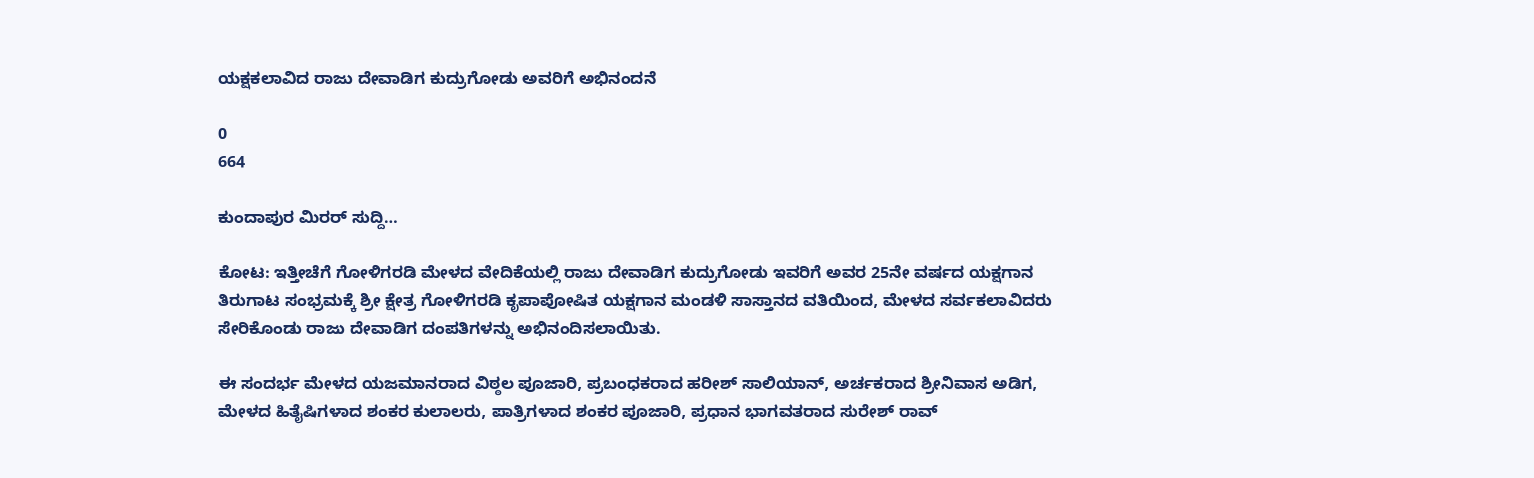ಯಕ್ಷಕಲಾವಿದ ರಾಜು ದೇವಾಡಿಗ ಕುದ್ರುಗೋಡು ಅವರಿಗೆ ಅಭಿನಂದನೆ

0
664

ಕುಂದಾಪುರ ಮಿರರ್ ಸುದ್ದಿ…

ಕೋಟ: ಇತ್ತೀಚೆಗೆ ಗೋಳಿಗರಡಿ ಮೇಳದ ವೇದಿಕೆಯಲ್ಲಿ ರಾಜು ದೇವಾಡಿಗ ಕುದ್ರುಗೋಡು ಇವರಿಗೆ ಅವರ 25ನೇ ವರ್ಷದ ಯಕ್ಷಗಾನ ತಿರುಗಾಟ ಸಂಭ್ರಮಕ್ಕೆ ಶ್ರೀ ಕ್ಷೇತ್ರ ಗೋಳಿಗರಡಿ ಕೃಪಾಪೋಷಿತ ಯಕ್ಷಗಾನ ಮಂಡಳಿ ಸಾಸ್ತಾನದ ವತಿಯಿಂದ, ಮೇಳದ ಸರ್ವಕಲಾವಿದರು ಸೇರಿಕೊಂಡು ರಾಜು ದೇವಾಡಿಗ ದಂಪತಿಗಳನ್ನು ಅಭಿನಂದಿಸಲಾಯಿತು.

ಈ ಸಂದರ್ಭ ಮೇಳದ ಯಜಮಾನರಾದ ವಿಠ್ಠಲ ಪೂಜಾರಿ, ಪ್ರಬಂಧಕರಾದ ಹರೀಶ್ ಸಾಲಿಯಾನ್, ಅರ್ಚಕರಾದ ಶ್ರೀನಿವಾಸ ಅಡಿಗ, ಮೇಳದ ಹಿತೈಷಿಗಳಾದ ಶಂಕರ ಕುಲಾಲರು, ಪಾತ್ರಿಗಳಾದ ಶಂಕರ ಪೂಜಾರಿ, ಪ್ರಧಾನ ಭಾಗವತರಾದ ಸುರೇಶ್ ರಾವ್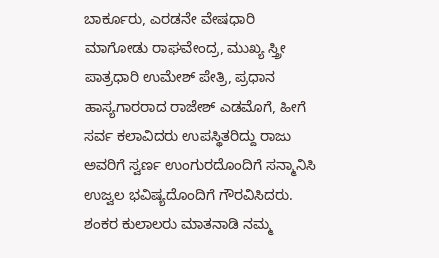ಬಾರ್ಕೂರು, ಎರಡನೇ ವೇಷಧಾರಿ ಮಾಗೋಡು ರಾಘವೇಂದ್ರ, ಮುಖ್ಯ ಸ್ತ್ರೀ ಪಾತ್ರಧಾರಿ ಉಮೇಶ್ ಪೇತ್ರಿ, ಪ್ರಧಾನ ಹಾಸ್ಯಗಾರರಾದ ರಾಜೇಶ್ ಎಡಮೊಗೆ, ಹೀಗೆ ಸರ್ವ ಕಲಾವಿದರು ಉಪಸ್ಥಿತರಿದ್ದು ರಾಜು ಅವರಿಗೆ ಸ್ವರ್ಣ ಉಂಗುರದೊಂದಿಗೆ ಸನ್ಮಾನಿಸಿ ಉಜ್ವಲ ಭವಿಷ್ಯದೊಂದಿಗೆ ಗೌರವಿಸಿದರು. ಶಂಕರ ಕುಲಾಲರು ಮಾತನಾಡಿ ನಮ್ಮ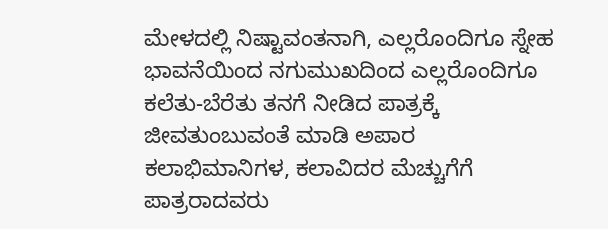ಮೇಳದಲ್ಲಿ ನಿಷ್ಟಾವಂತನಾಗಿ, ಎಲ್ಲರೊಂದಿಗೂ ಸ್ನೇಹ ಭಾವನೆಯಿಂದ ನಗುಮುಖದಿಂದ ಎಲ್ಲರೊಂದಿಗೂ ಕಲೆತು-ಬೆರೆತು ತನಗೆ ನೀಡಿದ ಪಾತ್ರಕ್ಕೆ ಜೀವತುಂಬುವಂತೆ ಮಾಡಿ ಅಪಾರ ಕಲಾಭಿಮಾನಿಗಳ, ಕಲಾವಿದರ ಮೆಚ್ಚುಗೆಗೆ ಪಾತ್ರರಾದವರು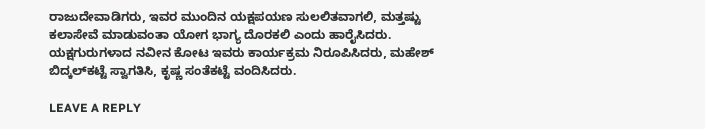ರಾಜುದೇವಾಡಿಗರು, ಇವರ ಮುಂದಿನ ಯಕ್ಷಪಯಣ ಸುಲಲಿತವಾಗಲಿ, ಮತ್ತಷ್ಟು ಕಲಾಸೇವೆ ಮಾಡುವಂತಾ ಯೋಗ ಭಾಗ್ಯ ದೊರಕಲಿ ಎಂದು ಹಾರೈಸಿದರು. ಯಕ್ಷಗುರುಗಳಾದ ನವೀನ ಕೋಟ ಇವರು ಕಾರ್ಯಕ್ರಮ ನಿರೂಪಿಸಿದರು, ಮಹೇಶ್ ಬಿದ್ಕಲ್‍ಕಟ್ಟೆ ಸ್ವಾಗತಿಸಿ, ಕೃಷ್ಣ ಸಂತೆಕಟ್ಟೆ ವಂದಿಸಿದರು.

LEAVE A REPLY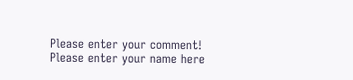Please enter your comment!
Please enter your name here